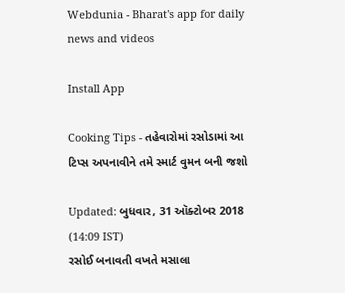Webdunia - Bharat's app for daily news and videos

Install App

Cooking Tips - તહેવારોમાં રસોડામાં આ ટિપ્સ અપનાવીને તમે સ્માર્ટ વુમન બની જશો

Updated: બુધવાર, 31 ઑક્ટોબર 2018 (14:09 IST)
રસોઈ બનાવતી વખતે મસાલા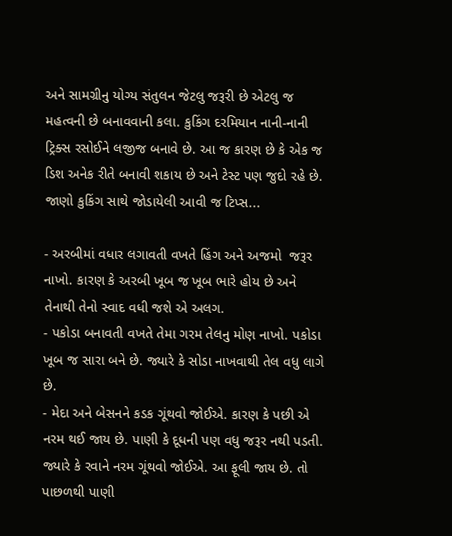અને સામગ્રીનુ યોગ્ય સંતુલન જેટલુ જરૂરી છે એટલુ જ મહત્વની છે બનાવવાની કલા. કુકિંગ દરમિયાન નાની-નાની ટ્રિક્સ રસોઈને લજીજ બનાવે છે. આ જ કારણ છે કે એક જ ડિશ અનેક રીતે બનાવી શકાય છે અને ટેસ્ટ પણ જુદો રહે છે. જાણો કુકિંગ સાથે જોડાયેલી આવી જ ટિપ્સ...

- અરબીમાં વધાર લગાવતી વખતે હિંગ અને અજમો  જરૂર નાખો. કારણ કે અરબી ખૂબ જ ખૂબ ભારે હોય છે અને તેનાથી તેનો સ્વાદ વધી જશે એ અલગ.
- પકોડા બનાવતી વખતે તેમા ગરમ તેલનુ મોણ નાખો. પકોડા ખૂબ જ સારા બને છે. જ્યારે કે સોડા નાખવાથી તેલ વધુ લાગે છે.
- મેદા અને બેસનને કડક ગૂંથવો જોઈએ. કારણ કે પછી એ નરમ થઈ જાય છે. પાણી કે દૂધની પણ વધુ જરૂર નથી પડતી. જ્યારે કે રવાને નરમ ગૂંથવો જોઈએ. આ ફૂલી જાય છે. તો પાછળથી પાણી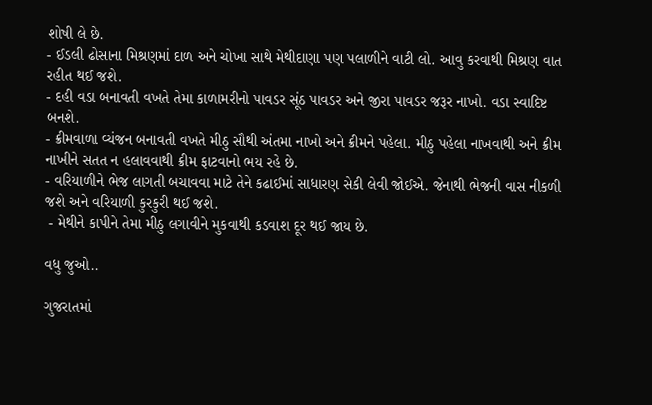શોષી લે છે.
- ઈડલી ઢોસાના મિશ્રણમાં દાળ અને ચોખા સાથે મેથીદાણા પણ પલાળીને વાટી લો. આવુ કરવાથી મિશ્રણ વાત રહીત થઈ જશે.
- દહી વડા બનાવતી વખતે તેમા કાળામરીનો પાવડર સૂંઠ પાવડર અને જીરા પાવડર જરૂર નાખો. વડા સ્વાદિષ્ટ બનશે.
- ક્રીમવાળા વ્યંજન બનાવતી વખતે મીઠુ સૌથી અંતમા નાખો અને ક્રીમને પહેલા. મીઠુ પહેલા નાખવાથી અને ક્રીમ નાખીને સતત ન હલાવવાથી ક્રીમ ફાટવાનો ભય રહે છે.
- વરિયાળીને ભેજ લાગતી બચાવવા માટે તેને કઢાઈમાં સાધારણ સેકી લેવી જોઈએ. જેનાથી ભેજની વાસ નીકળી જશે અને વરિયાળી કુરકુરી થઈ જશે.
 - મેથીને કાપીને તેમા મીઠુ લગાવીને મુકવાથી કડવાશ દૂર થઈ જાય છે.

વધુ જુઓ..

ગુજરાતમાં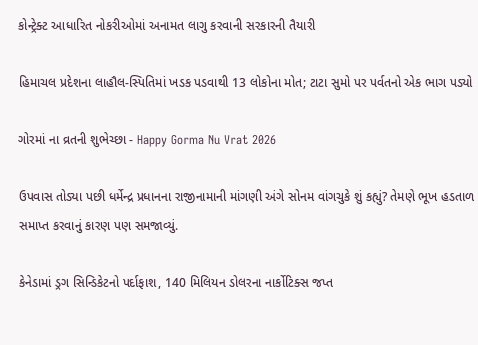કોન્ટ્રેક્ટ આધારિત નોકરીઓમાં અનામત લાગુ કરવાની સરકારની તૈયારી

હિમાચલ પ્રદેશના લાહૌલ-સ્પિતિમાં ખડક પડવાથી 13 લોકોના મોત; ટાટા સુમો પર પર્વતનો એક ભાગ પડ્યો

ગોરમાં ના વ્રતની શુભેચ્છા - Happy Gorma Nu Vrat 2026

ઉપવાસ તોડ્યા પછી ધર્મેન્દ્ર પ્રધાનના રાજીનામાની માંગણી અંગે સોનમ વાંગચુકે શું કહ્યું? તેમણે ભૂખ હડતાળ સમાપ્ત કરવાનું કારણ પણ સમજાવ્યું.

કેનેડામાં ડ્રગ સિન્ડિકેટનો પર્દાફાશ, 140 મિલિયન ડોલરના નાર્કોટિક્સ જપ્ત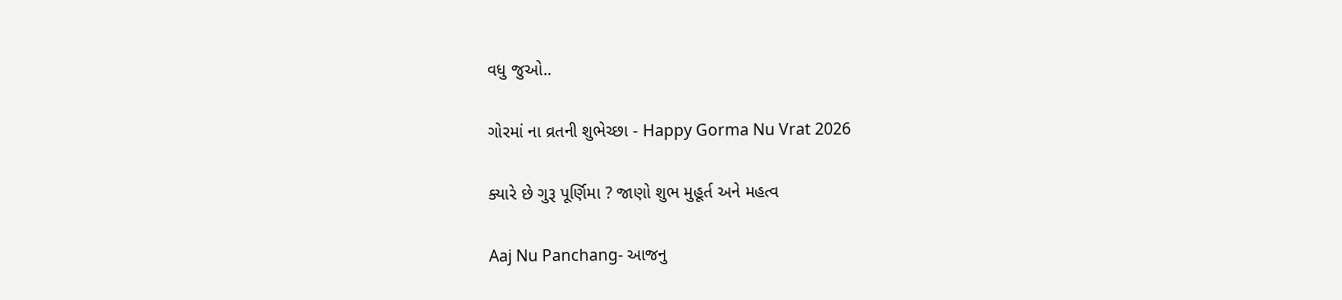વધુ જુઓ..

ગોરમાં ના વ્રતની શુભેચ્છા - Happy Gorma Nu Vrat 2026

ક્યારે છે ગુરૂ પૂર્ણિમા ? જાણો શુભ મુહૂર્ત અને મહત્વ

Aaj Nu Panchang- આજનુ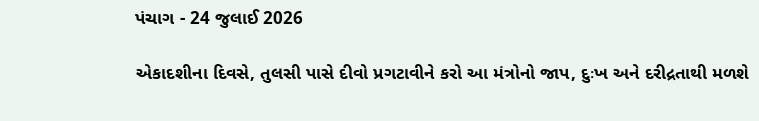પંચાગ - 24 જુલાઈ 2026

એકાદશીના દિવસે, તુલસી પાસે દીવો પ્રગટાવીને કરો આ મંત્રોનો જાપ, દુઃખ અને દરીદ્રતાથી મળશે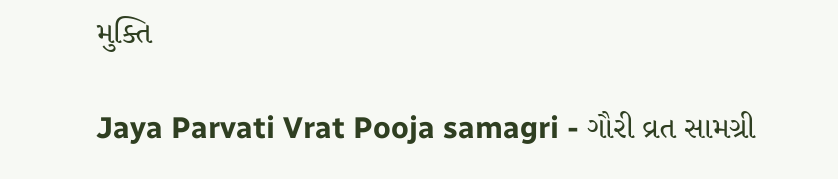મુક્તિ

Jaya Parvati Vrat Pooja samagri - ગૌરી વ્રત સામગ્રી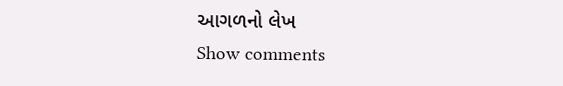આગળનો લેખ
Show comments